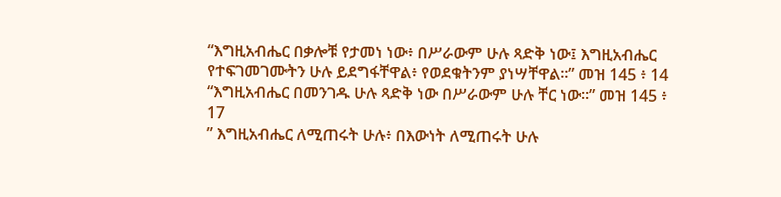“እግዚአብሔር በቃሎቹ የታመነ ነው፥ በሥራውም ሁሉ ጻድቅ ነው፤ እግዚአብሔር የተፍገመገሙትን ሁሉ ይደግፋቸዋል፥ የወደቁትንም ያነሣቸዋል።” መዝ 145 ፥ 14
“እግዚአብሔር በመንገዱ ሁሉ ጻድቅ ነው በሥራውም ሁሉ ቸር ነው።” መዝ 145 ፥ 17
” እግዚአብሔር ለሚጠሩት ሁሉ፥ በእውነት ለሚጠሩት ሁሉ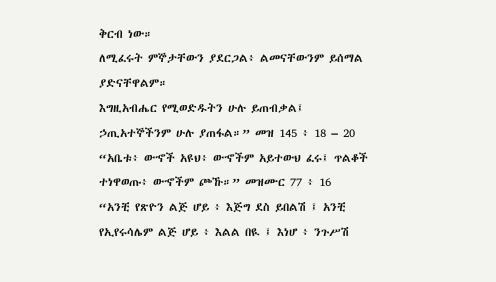ቅርብ ነው።
ለሚፈሩት ምኞታቸውን ያደርጋል፥ ልመናቸውንም ይሰማል ያድናቸዋልም።
እግዚአብሔር የሚወድዱትን ሁሉ ይጠብቃል፤ ኃጢአተኞችንም ሁሉ ያጠፋል።” መዝ 145 ፥ 18 – 20
“አቤቱ፥ ውኆች አዩህ፥ ውኆችም አይተውህ ፈሩ፤ ጥልቆች ተነዋወጡ፥ ውኆችም ጮኹ።” መዝሙር 77 ፥ 16
“አንቺ የጽዮን ልጅ ሆይ ፥ እጅግ ደስ ይበልሽ ፤ አንቺ የኢየሩሳሌም ልጅ ሆይ ፥ እልል በዪ ፤ እነሆ ፥ ንጉሥሽ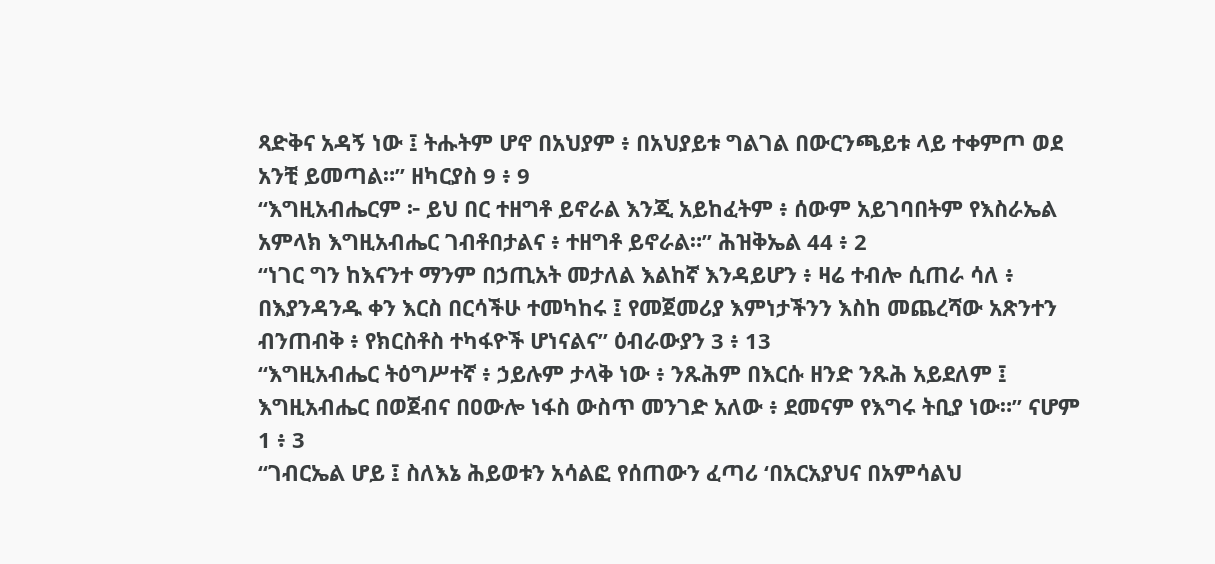ጻድቅና አዳኝ ነው ፤ ትሑትም ሆኖ በአህያም ፥ በአህያይቱ ግልገል በውርንጫይቱ ላይ ተቀምጦ ወደ አንቺ ይመጣል።” ዘካርያስ 9 ፥ 9
“እግዚአብሔርም ፦ ይህ በር ተዘግቶ ይኖራል እንጂ አይከፈትም ፥ ሰውም አይገባበትም የእስራኤል አምላክ እግዚአብሔር ገብቶበታልና ፥ ተዘግቶ ይኖራል።” ሕዝቅኤል 44 ፥ 2
“ነገር ግን ከእናንተ ማንም በኃጢአት መታለል እልከኛ እንዳይሆን ፥ ዛሬ ተብሎ ሲጠራ ሳለ ፥ በእያንዳንዱ ቀን እርስ በርሳችሁ ተመካከሩ ፤ የመጀመሪያ እምነታችንን እስከ መጨረሻው አጽንተን ብንጠብቅ ፥ የክርስቶስ ተካፋዮች ሆነናልና” ዕብራውያን 3 ፥ 13
“እግዚአብሔር ትዕግሥተኛ ፥ ኃይሉም ታላቅ ነው ፥ ንጹሕም በእርሱ ዘንድ ንጹሕ አይደለም ፤ እግዚአብሔር በወጀብና በዐውሎ ነፋስ ውስጥ መንገድ አለው ፥ ደመናም የእግሩ ትቢያ ነው።” ናሆም 1 ፥ 3
“ገብርኤል ሆይ ፤ ስለእኔ ሕይወቱን አሳልፎ የሰጠውን ፈጣሪ ‘በአርአያህና በአምሳልህ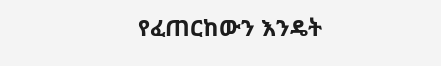የፈጠርከውን እንዴት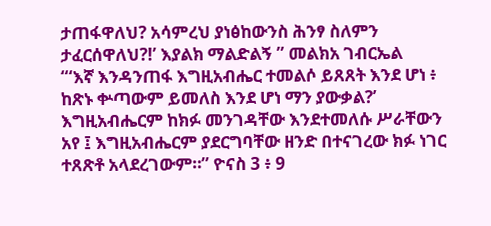ታጠፋዋለህ? አሳምረህ ያነፅከውንስ ሕንፃ ስለምን ታፈርሰዋለህ?!’ እያልክ ማልድልኝ ” መልክአ ገብርኤል
“‘እኛ እንዳንጠፋ እግዚአብሔር ተመልሶ ይጸጸት እንደ ሆነ ፥ ከጽኑ ቍጣውም ይመለስ እንደ ሆነ ማን ያውቃል?’ እግዚአብሔርም ከክፉ መንገዳቸው እንደተመለሱ ሥራቸውን አየ ፤ እግዚአብሔርም ያደርግባቸው ዘንድ በተናገረው ክፉ ነገር ተጸጽቶ አላደረገውም።” ዮናስ 3 ፥ 9